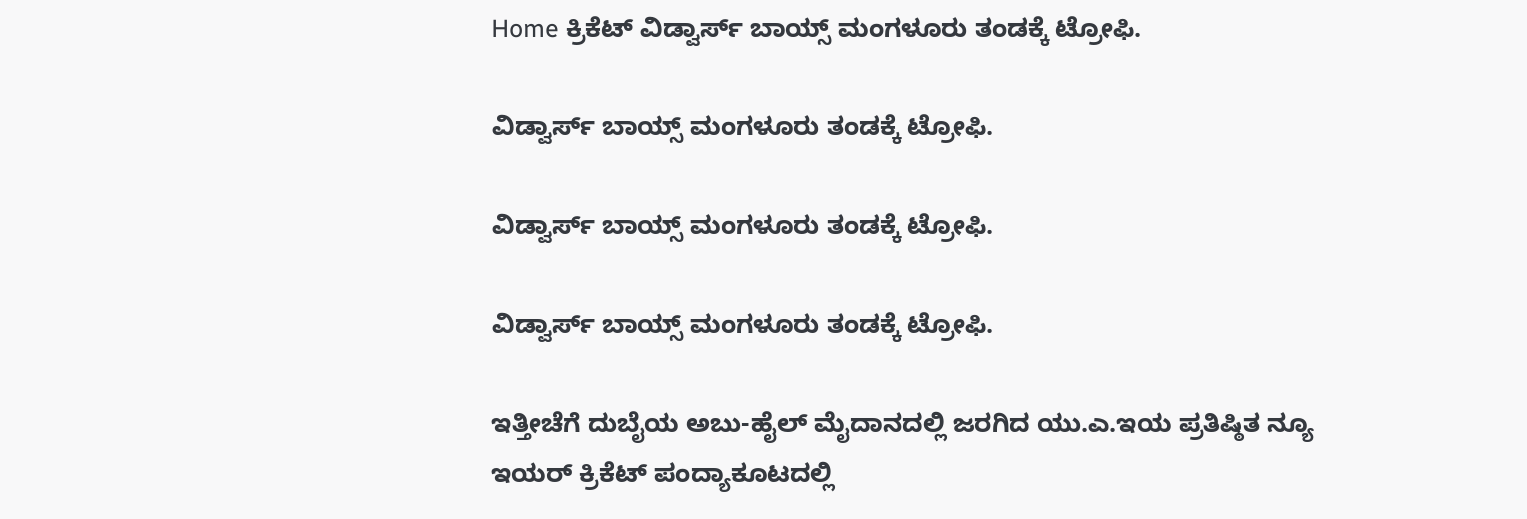Home ಕ್ರಿಕೆಟ್ ವಿಡ್ವಾರ್ಸ್ ಬಾಯ್ಸ್ ಮಂಗಳೂರು ತಂಡಕ್ಕೆ ಟ್ರೋಫಿ.

ವಿಡ್ವಾರ್ಸ್ ಬಾಯ್ಸ್ ಮಂಗಳೂರು ತಂಡಕ್ಕೆ ಟ್ರೋಫಿ.

ವಿಡ್ವಾರ್ಸ್ ಬಾಯ್ಸ್ ಮಂಗಳೂರು ತಂಡಕ್ಕೆ ಟ್ರೋಫಿ.

ವಿಡ್ವಾರ್ಸ್ ಬಾಯ್ಸ್ ಮಂಗಳೂರು ತಂಡಕ್ಕೆ ಟ್ರೋಫಿ.

ಇತ್ತೀಚೆಗೆ ದುಬೈಯ ಅಬು-ಹೈಲ್ ಮೈದಾನದಲ್ಲಿ ಜರಗಿದ ಯು.ಎ.ಇಯ ಪ್ರತಿಷ್ಠಿತ ನ್ಯೂ ಇಯರ್ ಕ್ರಿಕೆಟ್ ಪಂದ್ಯಾಕೂಟದಲ್ಲಿ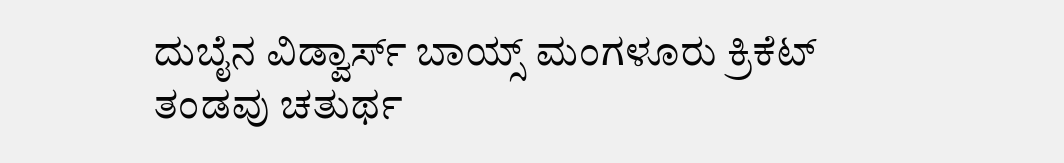ದುಬೈನ ವಿಡ್ವಾರ್ಸ್ ಬಾಯ್ಸ್ ಮಂಗಳೂರು ಕ್ರಿಕೆಟ್ ತಂಡವು ಚತುರ್ಥ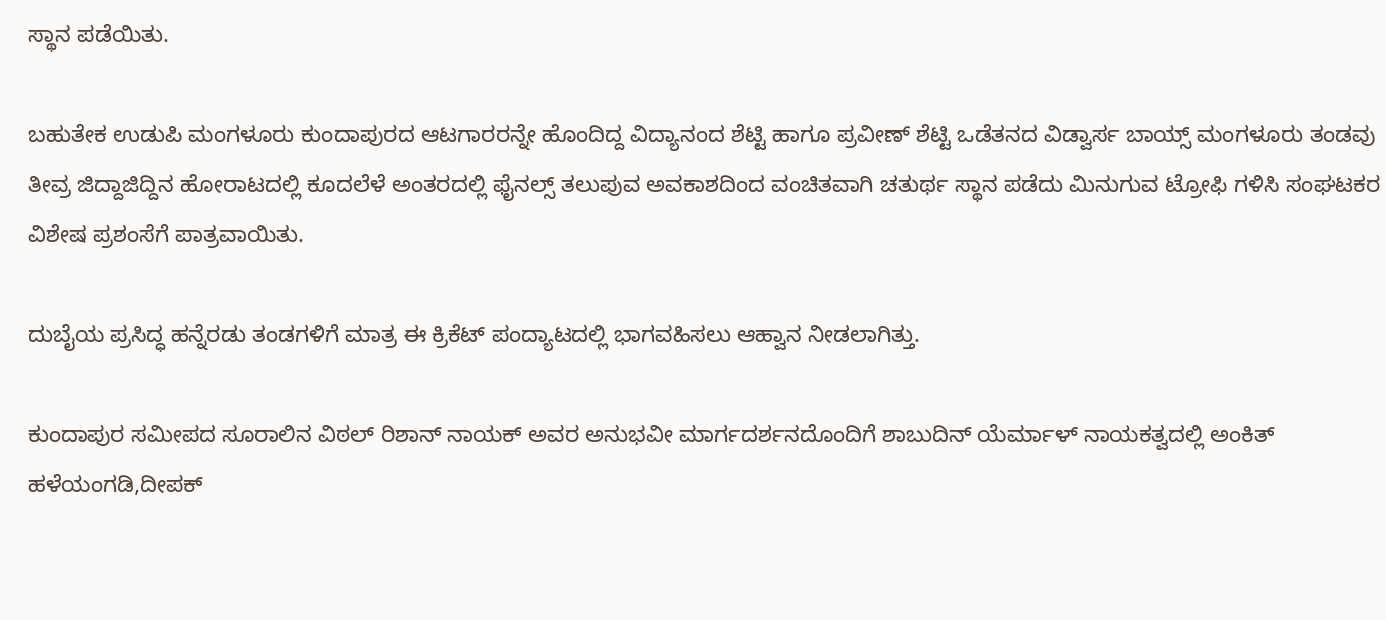ಸ್ಥಾನ ಪಡೆಯಿತು.

ಬಹುತೇಕ ಉಡುಪಿ ಮಂಗಳೂರು ಕುಂದಾಪುರದ ಆಟಗಾರರನ್ನೇ ಹೊಂದಿದ್ದ ವಿದ್ಯಾನಂದ ಶೆಟ್ಟಿ ಹಾಗೂ ಪ್ರವೀಣ್ ಶೆಟ್ಟಿ ಒಡೆತನದ ವಿಡ್ವಾರ್ಸ ಬಾಯ್ಸ್ ಮಂಗಳೂರು ತಂಡವು ತೀವ್ರ ಜಿದ್ದಾಜಿದ್ದಿನ ಹೋರಾಟದಲ್ಲಿ ಕೂದಲೆಳೆ ಅಂತರದಲ್ಲಿ ಫೈನಲ್ಸ್ ತಲುಪುವ ಅವಕಾಶದಿಂದ ವಂಚಿತವಾಗಿ ಚತುರ್ಥ ಸ್ಥಾನ ಪಡೆದು ಮಿನುಗುವ ಟ್ರೋಫಿ ಗಳಿಸಿ ಸಂಘಟಕರ ವಿಶೇಷ ಪ್ರಶಂಸೆಗೆ ಪಾತ್ರವಾಯಿತು.

ದುಬೈಯ ಪ್ರಸಿದ್ಧ ಹನ್ನೆರಡು ತಂಡಗಳಿಗೆ ಮಾತ್ರ ಈ ಕ್ರಿಕೆಟ್ ಪಂದ್ಯಾಟದಲ್ಲಿ ಭಾಗವಹಿಸಲು ಆಹ್ವಾನ ನೀಡಲಾಗಿತ್ತು.

ಕುಂದಾಪುರ ಸಮೀಪದ ಸೂರಾಲಿನ ವಿಠಲ್ ರಿಶಾನ್ ನಾಯಕ್ ಅವರ ಅನುಭವೀ ಮಾರ್ಗದರ್ಶನದೊಂದಿಗೆ ಶಾಬುದಿನ್ ಯೆರ್ಮಾಳ್ ನಾಯಕತ್ವದಲ್ಲಿ ಅಂಕಿತ್ ಹಳೆಯಂಗಡಿ,ದೀಪಕ್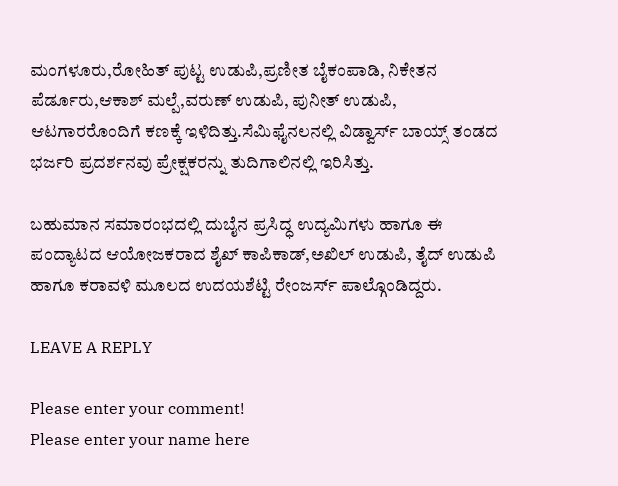ಮಂಗಳೂರು,ರೋಹಿತ್ ಪುಟ್ಟ ಉಡುಪಿ,ಪ್ರಣೀತ ಬೈಕಂಪಾಡಿ, ನಿಕೇತನ ಪೆರ್ಡೂರು,ಆಕಾಶ್ ಮಲ್ಪೆ,ವರುಣ್ ಉಡುಪಿ, ಪುನೀತ್ ಉಡುಪಿ, ಆಟಗಾರರೊಂದಿಗೆ ಕಣಕ್ಕೆ ಇಳಿದಿತ್ತು.ಸೆಮಿಫೈನಲನಲ್ಲಿ ವಿಡ್ವಾರ್ಸ್ ಬಾಯ್ಸ್ ತಂಡದ ಭರ್ಜರಿ ಪ್ರದರ್ಶನವು ಪ್ರೇಕ್ಷಕರನ್ನು ತುದಿಗಾಲಿನಲ್ಲಿ ಇರಿಸಿತ್ತು.

ಬಹುಮಾನ ಸಮಾರಂಭದಲ್ಲಿ ದುಬೈನ ಪ್ರಸಿದ್ಧ ಉದ್ಯಮಿಗಳು ಹಾಗೂ ಈ ಪಂದ್ಯಾಟದ ಆಯೋಜಕರಾದ ಶೈಖ್ ಕಾಪಿಕಾಡ್,ಅಖಿಲ್ ಉಡುಪಿ, ತೈದ್ ಉಡುಪಿ ಹಾಗೂ ಕರಾವಳಿ ಮೂಲದ ಉದಯಶೆಟ್ಟಿ ರೇಂಜರ್ಸ್ ಪಾಲ್ಗೊಂಡಿದ್ದರು.

LEAVE A REPLY

Please enter your comment!
Please enter your name here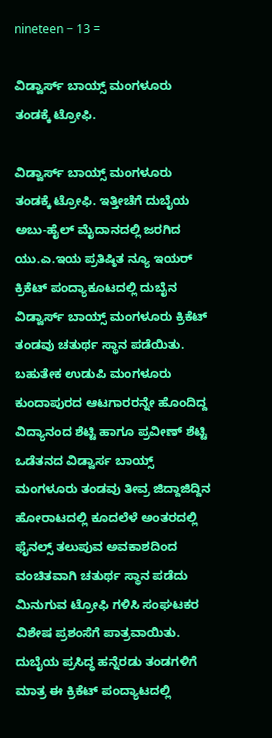nineteen − 13 =

ವಿಡ್ವಾರ್ಸ್ ಬಾಯ್ಸ್ ಮಂಗಳೂರು ತಂಡಕ್ಕೆ ಟ್ರೋಫಿ.

ವಿಡ್ವಾರ್ಸ್ ಬಾಯ್ಸ್ ಮಂಗಳೂರು ತಂಡಕ್ಕೆ ಟ್ರೋಫಿ. ಇತ್ತೀಚೆಗೆ ದುಬೈಯ ಅಬು-ಹೈಲ್ ಮೈದಾನದಲ್ಲಿ ಜರಗಿದ ಯು.ಎ.ಇಯ ಪ್ರತಿಷ್ಠಿತ ನ್ಯೂ ಇಯರ್ ಕ್ರಿಕೆಟ್ ಪಂದ್ಯಾಕೂಟದಲ್ಲಿ ದುಬೈನ ವಿಡ್ವಾರ್ಸ್ ಬಾಯ್ಸ್ ಮಂಗಳೂರು ಕ್ರಿಕೆಟ್ ತಂಡವು ಚತುರ್ಥ ಸ್ಥಾನ ಪಡೆಯಿತು. ಬಹುತೇಕ ಉಡುಪಿ ಮಂಗಳೂರು ಕುಂದಾಪುರದ ಆಟಗಾರರನ್ನೇ ಹೊಂದಿದ್ದ ವಿದ್ಯಾನಂದ ಶೆಟ್ಟಿ ಹಾಗೂ ಪ್ರವೀಣ್ ಶೆಟ್ಟಿ ಒಡೆತನದ ವಿಡ್ವಾರ್ಸ ಬಾಯ್ಸ್ ಮಂಗಳೂರು ತಂಡವು ತೀವ್ರ ಜಿದ್ದಾಜಿದ್ದಿನ ಹೋರಾಟದಲ್ಲಿ ಕೂದಲೆಳೆ ಅಂತರದಲ್ಲಿ ಫೈನಲ್ಸ್ ತಲುಪುವ ಅವಕಾಶದಿಂದ ವಂಚಿತವಾಗಿ ಚತುರ್ಥ ಸ್ಥಾನ ಪಡೆದು ಮಿನುಗುವ ಟ್ರೋಫಿ ಗಳಿಸಿ ಸಂಘಟಕರ ವಿಶೇಷ ಪ್ರಶಂಸೆಗೆ ಪಾತ್ರವಾಯಿತು. ದುಬೈಯ ಪ್ರಸಿದ್ಧ ಹನ್ನೆರಡು ತಂಡಗಳಿಗೆ ಮಾತ್ರ ಈ ಕ್ರಿಕೆಟ್ ಪಂದ್ಯಾಟದಲ್ಲಿ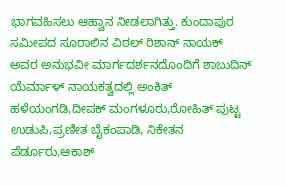ಭಾಗವಹಿಸಲು ಆಹ್ವಾನ ನೀಡಲಾಗಿತ್ತು. ಕುಂದಾಪುರ ಸಮೀಪದ ಸೂರಾಲಿನ ವಿಠಲ್ ರಿಶಾನ್ ನಾಯಕ್ ಅವರ ಅನುಭವೀ ಮಾರ್ಗದರ್ಶನದೊಂದಿಗೆ ಶಾಬುದಿನ್ ಯೆರ್ಮಾಳ್ ನಾಯಕತ್ವದಲ್ಲಿ ಅಂಕಿತ್ ಹಳೆಯಂಗಡಿ,ದೀಪಕ್ ಮಂಗಳೂರು,ರೋಹಿತ್ ಪುಟ್ಟ ಉಡುಪಿ,ಪ್ರಣೀತ ಬೈಕಂಪಾಡಿ, ನಿಕೇತನ ಪೆರ್ಡೂರು,ಆಕಾಶ್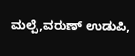ಮಲ್ಪೆ,ವರುಣ್ ಉಡುಪಿ,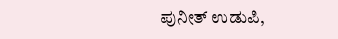ಪುನೀತ್ ಉಡುಪಿ,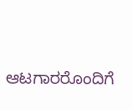ಆಟಗಾರರೊಂದಿಗೆ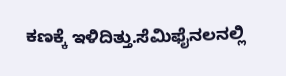ಕಣಕ್ಕೆ ಇಳಿದಿತ್ತು.ಸೆಮಿಫೈನಲನಲ್ಲಿ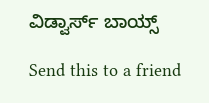ವಿಡ್ವಾರ್ಸ್ ಬಾಯ್ಸ್

Send this to a friend